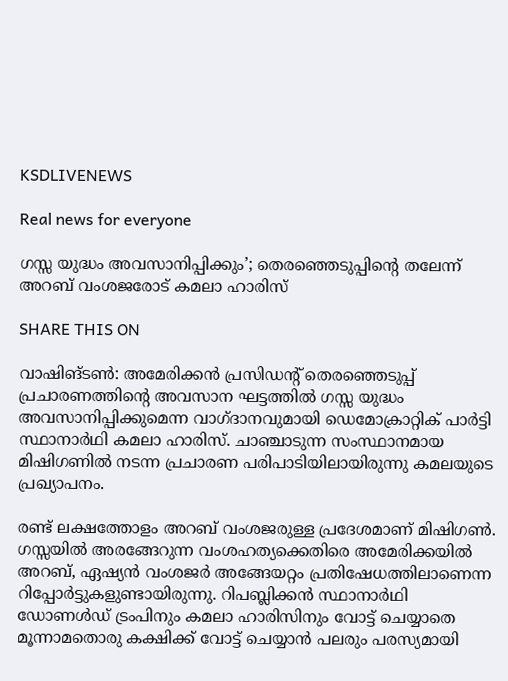KSDLIVENEWS

Real news for everyone

ഗസ്സ യുദ്ധം അവസാനിപ്പിക്കും’; തെരഞ്ഞെടുപ്പിന്റെ തലേന്ന് അറബ് വംശജരോട് കമലാ ഹാരിസ്

SHARE THIS ON

വാഷിങ്ടൺ: അമേരിക്കൻ പ്രസിഡന്റ് തെരഞ്ഞെടുപ്പ് പ്രചാരണത്തിന്റെ അവസാന ഘട്ടത്തിൽ ഗസ്സ യുദ്ധം അവസാനിപ്പിക്കുമെന്ന വാഗ്ദാനവുമായി ഡെമോക്രാറ്റിക് പാർട്ടി സ്ഥാനാർഥി കമലാ ഹാരിസ്. ചാഞ്ചാടുന്ന സംസ്ഥാനമായ മിഷിഗണിൽ നടന്ന പ്രചാരണ പരിപാടിയിലായിരുന്നു കമലയുടെ പ്രഖ്യാപനം.

രണ്ട് ലക്ഷത്തോളം അറബ് വംശജരുള്ള പ്രദേശമാണ് മിഷിഗൺ. ഗസ്സയിൽ അരങ്ങേറുന്ന വംശഹത്യക്കെതിരെ അമേരിക്കയിൽ അറബ്, ഏഷ്യൻ വംശജർ അങ്ങേയറ്റം പ്രതിഷേധത്തിലാണെന്ന റിപ്പോർട്ടുകളുണ്ടായിരുന്നു. റിപബ്ലിക്കൻ സ്ഥാനാർഥി ഡോണൾഡ് ട്രംപിനും കമലാ ഹാരിസിനും വോട്ട് ചെയ്യാതെ മൂന്നാമതൊരു കക്ഷിക്ക് വോട്ട് ചെയ്യാൻ പലരും പരസ്യമായി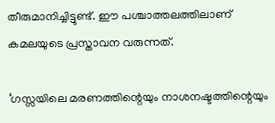തീരുമാനിച്ചിട്ടുണ്ട്. ഈ പശ്ചാത്തലത്തിലാണ് കമലയുടെ പ്രസ്താവന വരുന്നത്.

‘ഗസ്സയിലെ മരണത്തിന്റെയും നാശനഷ്ടത്തിന്റെയും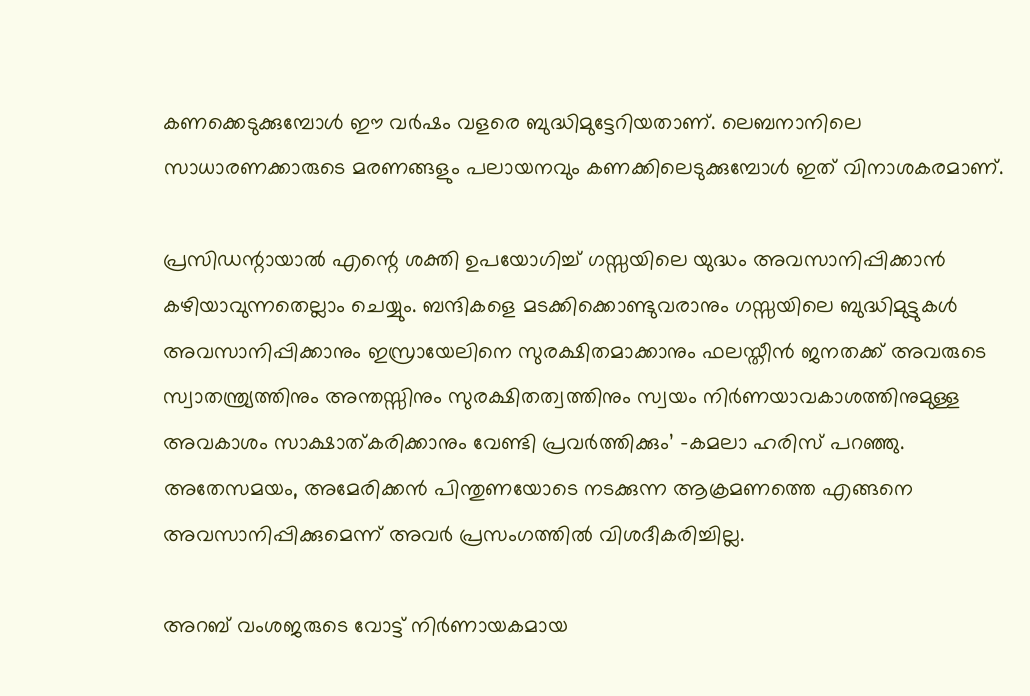കണക്കെടുക്കുമ്പോൾ ഈ വർഷം വളരെ ബുദ്ധിമുട്ടേറിയതാണ്. ലെബനാനിലെ സാധാരണക്കാരുടെ മരണങ്ങളും പലായനവും കണക്കിലെടുക്കുമ്പോൾ ഇത് വിനാശകരമാണ്.

പ്രസിഡന്റായാൽ എന്റെ ശക്തി ഉപയോഗിച്ച് ഗസ്സയിലെ യുദ്ധം അവസാനിപ്പിക്കാൻ കഴിയാവുന്നതെല്ലാം ചെയ്യും. ബന്ദികളെ മടക്കിക്കൊണ്ടുവരാനും ഗസ്സയിലെ ബുദ്ധിമുട്ടുകൾ അവസാനിപ്പിക്കാനും ഇസ്രായേലിനെ സുരക്ഷിതമാക്കാനും ഫലസ്തീൻ ജനതക്ക് അവരുടെ സ്വാതന്ത്ര്യത്തിനും അന്തസ്സിനും സുരക്ഷിതത്വത്തിനും സ്വയം നിർണയാവകാശത്തിനുമുള്ള അവകാശം സാക്ഷാത്കരിക്കാനും വേണ്ടി പ്രവർത്തിക്കും’ -കമലാ ഹരിസ് പറഞ്ഞു. അതേസമയം, അമേരിക്കൻ പിന്തുണയോടെ നടക്കുന്ന ആക്രമണത്തെ എങ്ങനെ അവസാനിപ്പിക്കുമെന്ന് അവർ പ്രസംഗത്തിൽ വിശദീകരിച്ചില്ല.

അറബ് വംശജരുടെ വോട്ട് നിർണായകമായ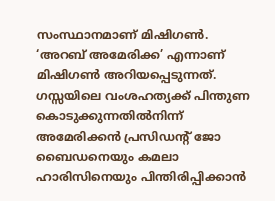സംസ്ഥാനമാണ് മിഷിഗൺ. ‘അറബ് അമേരിക്ക’ എന്നാണ് മിഷിഗൺ അറിയപ്പെടുന്നത്. ഗസ്സയിലെ വംശഹത്യക്ക് പിന്തുണ കൊടുക്കുന്നതിൽനിന്ന് അമേരിക്കൻ പ്രസിഡന്റ് ജോ ബൈഡനെയും കമലാ ഹാരിസിനെയും പിന്തിരിപ്പിക്കാൻ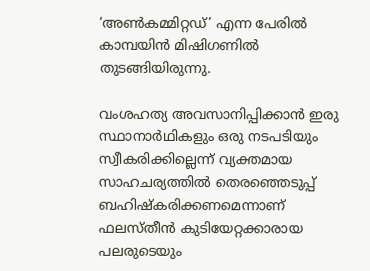‘അൺകമ്മിറ്റഡ്’ എന്ന പേരിൽ കാമ്പയിൻ മിഷിഗണിൽ തുടങ്ങിയിരുന്നു.

വംശഹത്യ അവസാനിപ്പിക്കാൻ ഇരു സ്ഥാനാർഥികളും ഒരു നടപടിയും സ്വീകരിക്കില്ലെന്ന് വ്യക്തമായ സാഹചര്യത്തിൽ തെരഞ്ഞെടുപ്പ് ബഹിഷ്‌കരിക്കണമെന്നാണ് ഫലസ്തീൻ കുടിയേറ്റക്കാരായ പലരുടെയും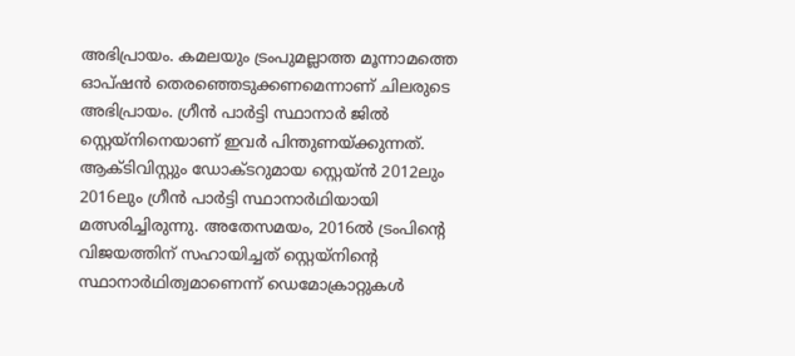അഭിപ്രായം. കമലയും ട്രംപുമല്ലാത്ത മൂന്നാമത്തെ ഓപ്ഷൻ തെരഞ്ഞെടുക്കണമെന്നാണ് ചിലരുടെ അഭിപ്രായം. ഗ്രീൻ പാർട്ടി സ്ഥാനാർ ജിൽ സ്റ്റെയ്‌നിനെയാണ് ഇവർ പിന്തുണയ്ക്കുന്നത്. ആക്ടിവിസ്റ്റും ഡോക്ടറുമായ സ്റ്റെയ്ൻ 2012ലും 2016ലും ഗ്രീൻ പാർട്ടി സ്ഥാനാർഥിയായി മത്സരിച്ചിരുന്നു. അതേസമയം, 2016ൽ ട്രംപിന്റെ വിജയത്തിന് സഹായിച്ചത് സ്റ്റെയ്‌നിന്റെ സ്ഥാനാർഥിത്വമാണെന്ന് ഡെമോക്രാറ്റുകൾ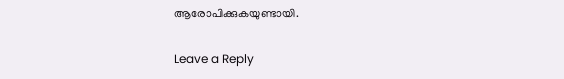ആരോപിക്കുകയുണ്ടായി.

Leave a Reply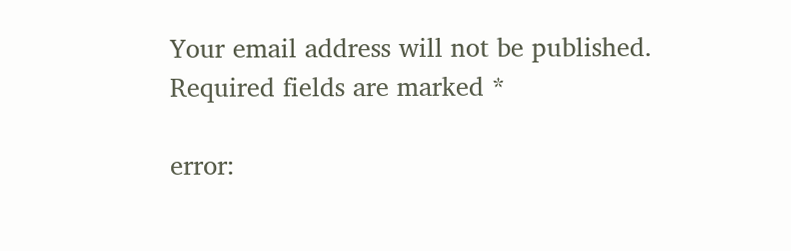Your email address will not be published. Required fields are marked *

error: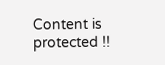Content is protected !!